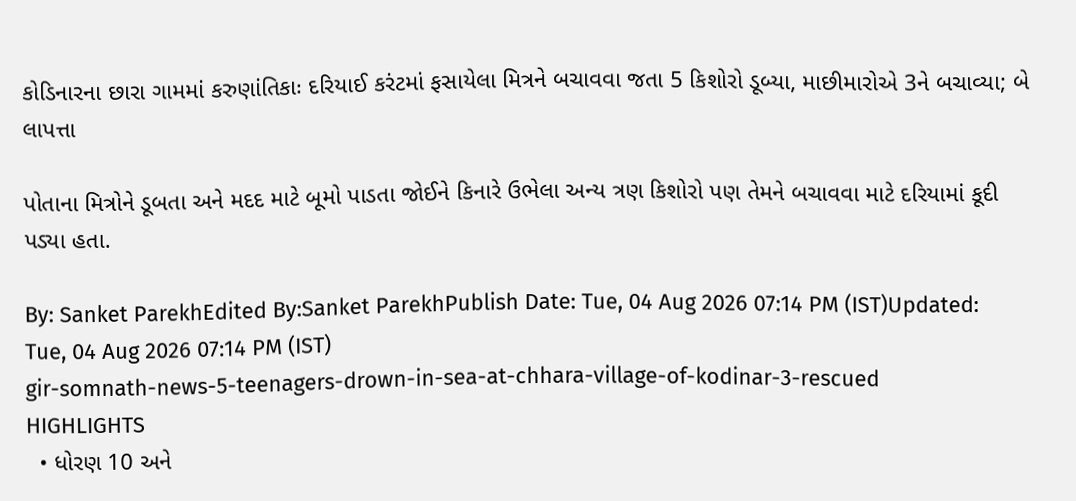કોડિનારના છારા ગામમાં કરુણાંતિકાઃ દરિયાઈ કરંટમાં ફસાયેલા મિત્રને બચાવવા જતા 5 કિશોરો ડૂબ્યા, માછીમારોએ 3ને બચાવ્યા; બે લાપત્તા

પોતાના મિત્રોને ડૂબતા અને મદદ માટે બૂમો પાડતા જોઈને કિનારે ઉભેલા અન્ય ત્રણ કિશોરો પણ તેમને બચાવવા માટે દરિયામાં કૂદી પડ્યા હતા.

By: Sanket ParekhEdited By:Sanket ParekhPublish Date: Tue, 04 Aug 2026 07:14 PM (IST)Updated: Tue, 04 Aug 2026 07:14 PM (IST)
gir-somnath-news-5-teenagers-drown-in-sea-at-chhara-village-of-kodinar-3-rescued
HIGHLIGHTS
  • ધોરણ 10 અને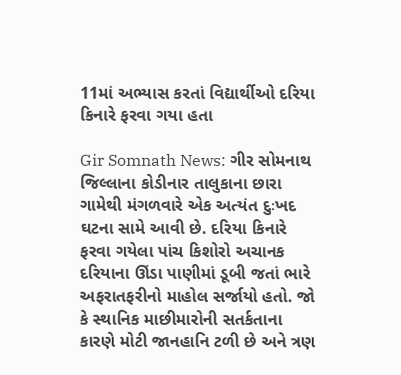11માં અભ્યાસ કરતાં વિદ્યાર્થીઓ દરિયા કિનારે ફરવા ગયા હતા

Gir Somnath News: ગીર સોમનાથ જિલ્લાના કોડીનાર તાલુકાના છારા ગામેથી મંગળવારે એક અત્યંત દુઃખદ ઘટના સામે આવી છે. દરિયા કિનારે ફરવા ગયેલા પાંચ કિશોરો અચાનક દરિયાના ઊંડા પાણીમાં ડૂબી જતાં ભારે અફરાતફરીનો માહોલ સર્જાયો હતો. જો કે સ્થાનિક માછીમારોની સતર્કતાના કારણે મોટી જાનહાનિ ટળી છે અને ત્રણ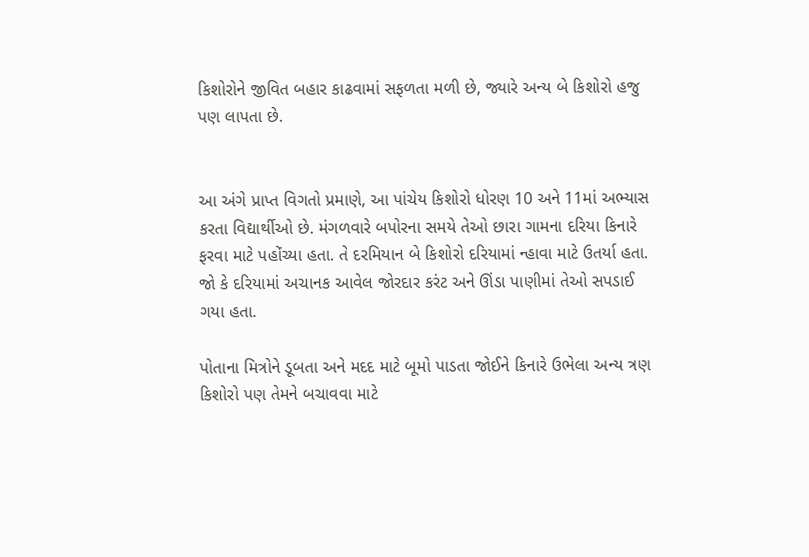કિશોરોને જીવિત બહાર કાઢવામાં સફળતા મળી છે, જ્યારે અન્ય બે કિશોરો હજુ પણ લાપતા છે.


આ અંગે પ્રાપ્ત વિગતો પ્રમાણે, આ પાંચેય કિશોરો ધોરણ 10 અને 11માં અભ્યાસ કરતા વિદ્યાર્થીઓ છે. મંગળવારે બપોરના સમયે તેઓ છારા ગામના દરિયા કિનારે ફરવા માટે પહોંચ્યા હતા. તે દરમિયાન બે કિશોરો દરિયામાં ન્હાવા માટે ઉતર્યા હતા. જો કે દરિયામાં અચાનક આવેલ જોરદાર કરંટ અને ઊંડા પાણીમાં તેઓ સપડાઈ ગયા હતા.

પોતાના મિત્રોને ડૂબતા અને મદદ માટે બૂમો પાડતા જોઈને કિનારે ઉભેલા અન્ય ત્રણ કિશોરો પણ તેમને બચાવવા માટે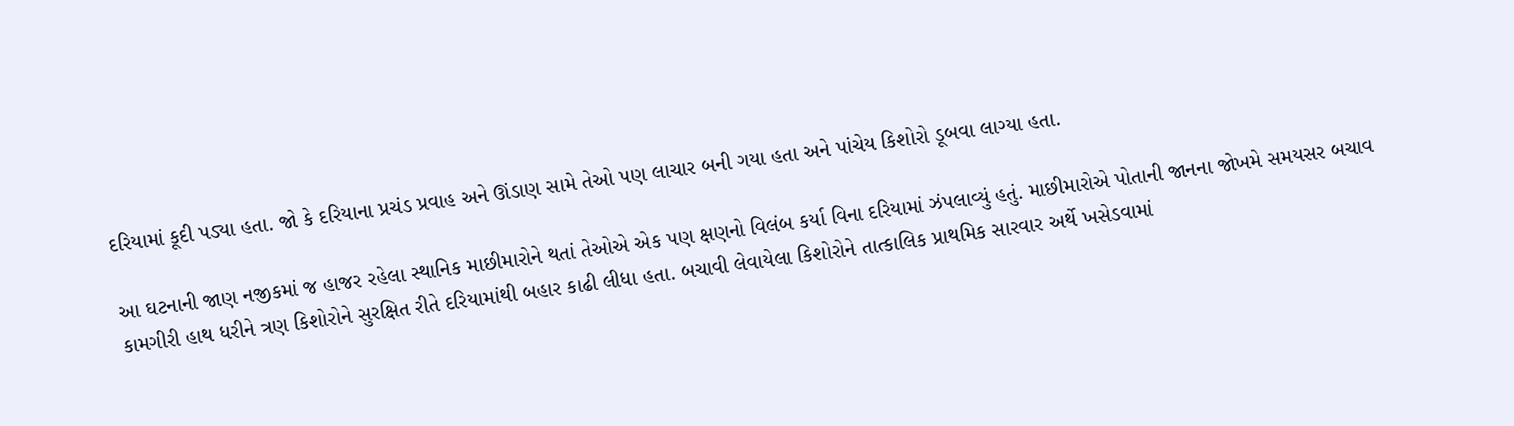દરિયામાં કૂદી પડ્યા હતા. જો કે દરિયાના પ્રચંડ પ્રવાહ અને ઊંડાણ સામે તેઓ પણ લાચાર બની ગયા હતા અને પાંચેય કિશોરો ડૂબવા લાગ્યા હતા.

આ ઘટનાની જાણ નજીકમાં જ હાજર રહેલા સ્થાનિક માછીમારોને થતાં તેઓએ એક પણ ક્ષણનો વિલંબ કર્યા વિના દરિયામાં ઝંપલાવ્યું હતું. માછીમારોએ પોતાની જાનના જોખમે સમયસર બચાવ કામગીરી હાથ ધરીને ત્રણ કિશોરોને સુરક્ષિત રીતે દરિયામાંથી બહાર કાઢી લીધા હતા. બચાવી લેવાયેલા કિશોરોને તાત્કાલિક પ્રાથમિક સારવાર અર્થે ખસેડવામાં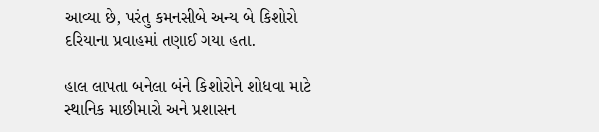આવ્યા છે, પરંતુ કમનસીબે અન્ય બે કિશોરો દરિયાના પ્રવાહમાં તણાઈ ગયા હતા.

હાલ લાપતા બનેલા બંને કિશોરોને શોધવા માટે સ્થાનિક માછીમારો અને પ્રશાસન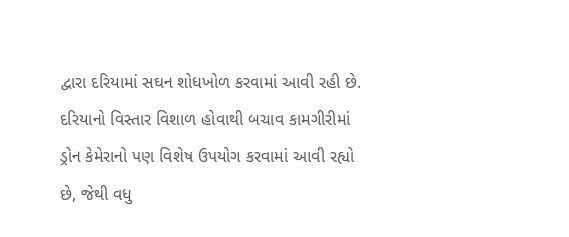દ્વારા દરિયામાં સઘન શોધખોળ કરવામાં આવી રહી છે. દરિયાનો વિસ્તાર વિશાળ હોવાથી બચાવ કામગીરીમાં ડ્રોન કેમેરાનો પણ વિશેષ ઉપયોગ કરવામાં આવી રહ્યો છે, જેથી વધુ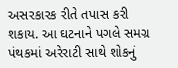અસરકારક રીતે તપાસ કરી શકાય. આ ઘટનાને પગલે સમગ્ર પંથકમાં અરેરાટી સાથે શોકનું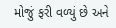મોજું ફરી વળ્યું છે અને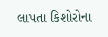લાપતા કિશોરોના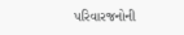પરિવારજનોની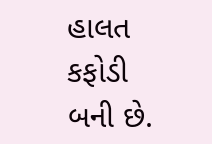હાલત કફોડી બની છે.